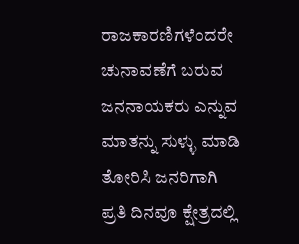ರಾಜಕಾರಣಿಗಳೆಂದರೇ ಚುನಾವಣೆಗೆ ಬರುವ ಜನನಾಯಕರು ಎನ್ನುವ ಮಾತನ್ನು ಸುಳ್ಳು ಮಾಡಿ ತೋರಿಸಿ ಜನರಿಗಾಗಿ ಪ್ರತಿ ದಿನವೂ ಕ್ಷೇತ್ರದಲ್ಲಿ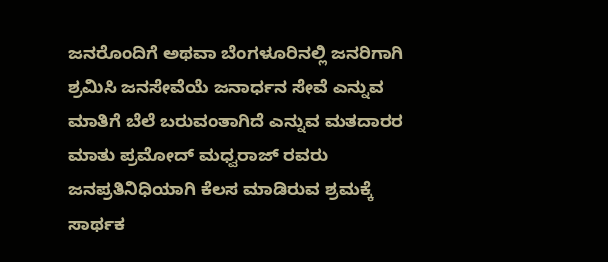ಜನರೊಂದಿಗೆ ಅಥವಾ ಬೆಂಗಳೂರಿನಲ್ಲಿ ಜನರಿಗಾಗಿ ಶ್ರಮಿಸಿ ಜನಸೇವೆಯೆ ಜನಾರ್ಧನ ಸೇವೆ ಎನ್ನುವ ಮಾತಿಗೆ ಬೆಲೆ ಬರುವಂತಾಗಿದೆ ಎನ್ನುವ ಮತದಾರರ ಮಾತು ಪ್ರಮೋದ್ ಮಧ್ವರಾಜ್ ರವರು ಜನಪ್ರತಿನಿಧಿಯಾಗಿ ಕೆಲಸ ಮಾಡಿರುವ ಶ್ರಮಕ್ಕೆ ಸಾರ್ಥಕ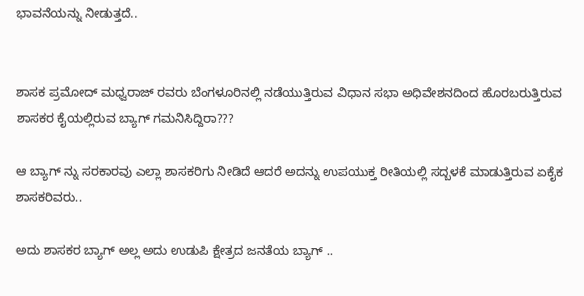ಭಾವನೆಯನ್ನು ನೀಡುತ್ತದೆ..


ಶಾಸಕ ಪ್ರಮೋದ್ ಮಧ್ವರಾಜ್ ರವರು ಬೆಂಗಳೂರಿನಲ್ಲಿ ನಡೆಯುತ್ತಿರುವ ವಿಧಾನ ಸಭಾ ಅಧಿವೇಶನದಿಂದ ಹೊರಬರುತ್ತಿರುವ ಶಾಸಕರ ಕೈಯಲ್ಲಿರುವ ಬ್ಯಾಗ್ ಗಮನಿಸಿದ್ದಿರಾ???

ಆ ಬ್ಯಾಗ್ ನ್ನು ಸರಕಾರವು ಎಲ್ಲಾ ಶಾಸಕರಿಗು ನೀಡಿದೆ ಆದರೆ ಅದನ್ನು ಉಪಯುಕ್ತ ರೀತಿಯಲ್ಲಿ ಸದ್ಬಳಕೆ ಮಾಡುತ್ತಿರುವ ಏಕೈಕ ಶಾಸಕರಿವರು..

ಅದು ಶಾಸಕರ ಬ್ಯಾಗ್ ಅಲ್ಲ ಅದು ಉಡುಪಿ ಕ್ಷೇತ್ರದ ಜನತೆಯ ಬ್ಯಾಗ್ ..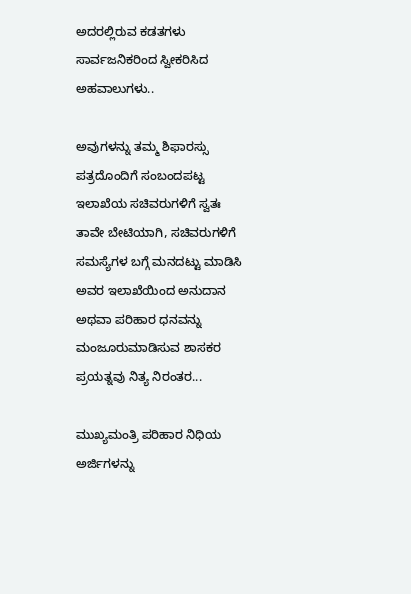ಅದರಲ್ಲಿರುವ ಕಡತಗಳು ಸಾರ್ವಜನಿಕರಿಂದ ಸ್ವೀಕರಿಸಿದ ಅಹವಾಲುಗಳು..

ಅವುಗಳನ್ನು ತಮ್ಮ ಶಿಫಾರಸ್ಸು ಪತ್ರದೊಂದಿಗೆ ಸಂಬಂದಪಟ್ಟ ಇಲಾಖೆಯ ಸಚಿವರುಗಳಿಗೆ ಸ್ವತಃ ತಾವೇ ಬೇಟಿಯಾಗಿ, ಸಚಿವರುಗಳಿಗೆ ಸಮಸ್ಯೆಗಳ ಬಗ್ಗೆ ಮನದಟ್ಟು ಮಾಡಿಸಿ ಅವರ ಇಲಾಖೆಯಿಂದ ಅನುದಾನ ಅಥವಾ ಪರಿಹಾರ ಧನವನ್ನು ಮಂಜೂರುಮಾಡಿಸುವ ಶಾಸಕರ ಪ್ರಯತ್ನವು ನಿತ್ಯ ನಿರಂತರ...

ಮುಖ್ಯಮಂತ್ರಿ ಪರಿಹಾರ ನಿಧಿಯ ಅರ್ಜಿಗಳನ್ನು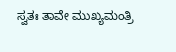ಸ್ವತಃ ತಾವೇ ಮುಖ್ಯಮಂತ್ರಿ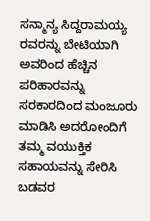ಸನ್ಮಾನ್ಯ ಸಿದ್ದರಾಮಯ್ಯ ರವರನ್ನು ಬೇಟಿಯಾಗಿ ಅವರಿಂದ ಹೆಚ್ಚಿನ ಪರಿಹಾರವನ್ನು ಸರಕಾರದಿಂದ ಮಂಜೂರು ಮಾಡಿಸಿ ಅದರೋಂದಿಗೆ ತಮ್ಮ ವಯುಕ್ತಿಕ ಸಹಾಯವನ್ನು ಸೇರಿಸಿ ಬಡವರ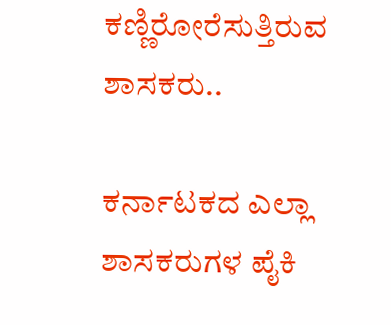ಕಣ್ಣಿರೋರೆಸುತ್ತಿರುವ ಶಾಸಕರು..

ಕರ್ನಾಟಕದ ಎಲ್ಲಾ ಶಾಸಕರುಗಳ ಪೈಕಿ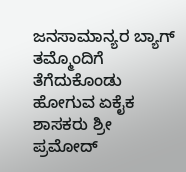ಜನಸಾಮಾನ್ಯರ ಬ್ಯಾಗ್ ತಮ್ಮೊಂದಿಗೆ ತೆಗೆದುಕೊಂಡು ಹೋಗುವ ಏಕೈಕ ಶಾಸಕರು ಶ್ರೀ ಪ್ರಮೋದ್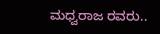ಮಧ್ವರಾಜ ರವರು..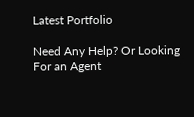Latest Portfolio

Need Any Help? Or Looking For an Agent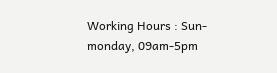Working Hours : Sun-monday, 09am-5pm